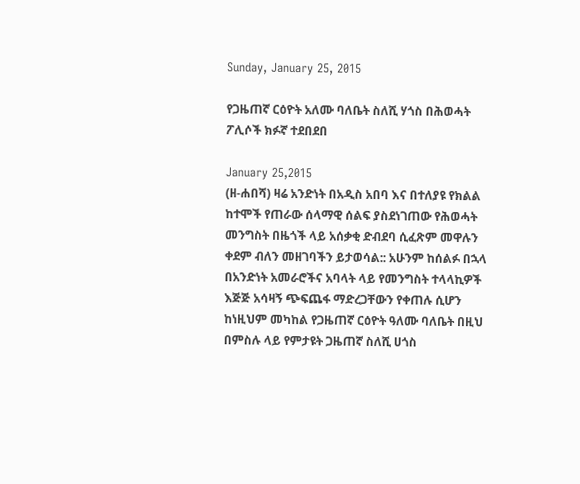Sunday, January 25, 2015

የጋዜጠኛ ርዕዮት አለሙ ባለቤት ስለሺ ሃጎስ በሕወሓት ፖሊሶች ክፉኛ ተደበደበ

January 25,2015
(ዘ-ሐበሻ) ዛሬ አንድነት በአዲስ አበባ እና በተለያዩ የክልል ከተሞች የጠራው ሰላማዊ ሰልፍ ያስደነገጠው የሕወሓት መንግስት በዜጎች ላይ አሰቃቂ ድብደባ ሲፈጽም መዋሉን ቀደም ብለን መዘገባችን ይታወሳል:: አሁንም ከሰልፉ በኋላ በአንድነት አመራሮችና አባላት ላይ የመንግስት ተላላኪዎች እጅጅ አሳዛኝ ጭፍጨፋ ማድረጋቸውን የቀጠሉ ሲሆን ከነዚህም መካከል የጋዜጠኛ ርዕዮት ዓለሙ ባለቤት በዚህ በምስሉ ላይ የምታዩት ጋዜጠኛ ስለሺ ሀጎስ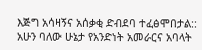እጅግ አሳዛኝና አሰቃቂ ድብደባ ተፈፅሞበታል::
አሁን ባለው ሁኔታ የአንድነት አመራርና አባላት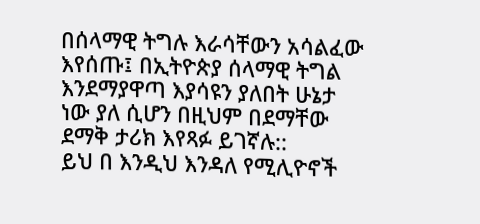በሰላማዊ ትግሉ እራሳቸውን አሳልፈው እየሰጡ፤ በኢትዮጵያ ሰላማዊ ትግል እንደማያዋጣ እያሳዩን ያለበት ሁኔታ ነው ያለ ሲሆን በዚህም በደማቸው ደማቅ ታሪክ እየጻፉ ይገኛሉ::
ይህ በ እንዲህ እንዳለ የሚሊዮኖች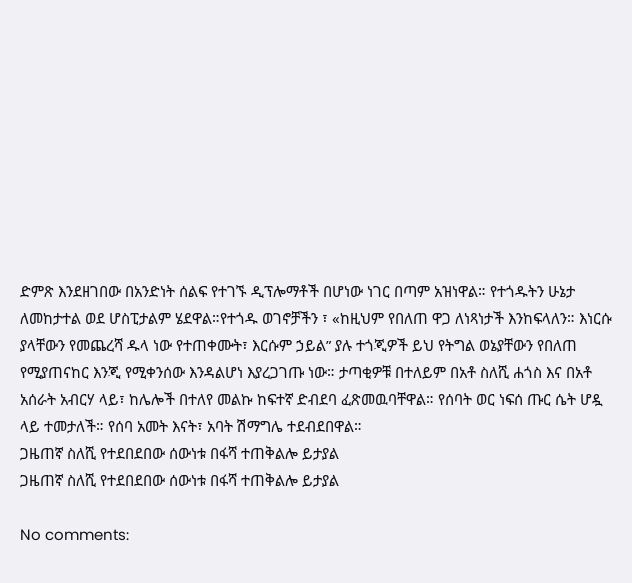ድምጽ እንደዘገበው በአንድነት ሰልፍ የተገኙ ዲፕሎማቶች በሆነው ነገር በጣም አዝነዋል። የተጎዱትን ሁኔታ ለመከታተል ወደ ሆስፒታልም ሄደዋል።የተጎዱ ወገኖቻችን ፣ «ከዚህም የበለጠ ዋጋ ለነጻነታች እንከፍላለን። እነርሱ ያላቸውን የመጨረሻ ዱላ ነው የተጠቀሙት፣ እርሱም ኃይል” ያሉ ተጎጂዎች ይህ የትግል ወኔያቸውን የበለጠ የሚያጠናከር እንጂ የሚቀንሰው እንዳልሆነ እያረጋገጡ ነው። ታጣቂዎቹ በተለይም በአቶ ስለሺ ሐጎስ እና በአቶ አሰራት አብርሃ ላይ፣ ከሌሎች በተለየ መልኩ ከፍተኛ ድብደባ ፈጽመዉባቸዋል። የሰባት ወር ነፍሰ ጡር ሴት ሆዷ ላይ ተመታለች። የሰባ አመት እናት፣ አባት ሽማግሌ ተደብደበዋል።
ጋዜጠኛ ስለሺ የተደበደበው ሰውነቱ በፋሻ ተጠቅልሎ ይታያል
ጋዜጠኛ ስለሺ የተደበደበው ሰውነቱ በፋሻ ተጠቅልሎ ይታያል

No comments: